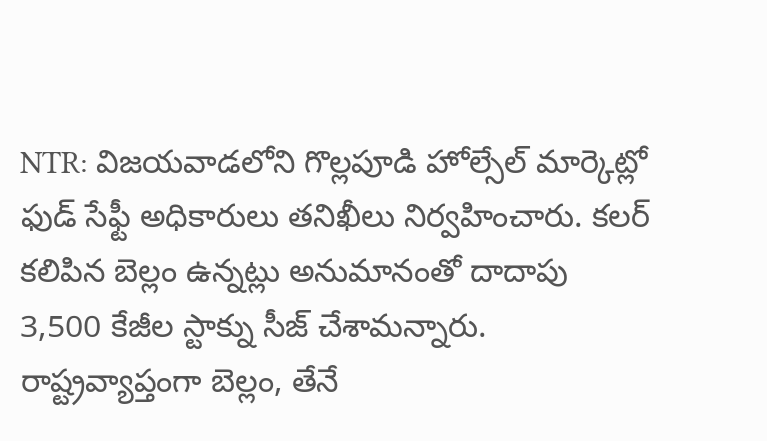NTR: విజయవాడలోని గొల్లపూడి హోల్సేల్ మార్కెట్లో ఫుడ్ సేఫ్టీ అధికారులు తనిఖీలు నిర్వహించారు. కలర్ కలిపిన బెల్లం ఉన్నట్లు అనుమానంతో దాదాపు 3,500 కేజీల స్టాక్ను సీజ్ చేశామన్నారు. రాష్ట్రవ్యాప్తంగా బెల్లం, తేనే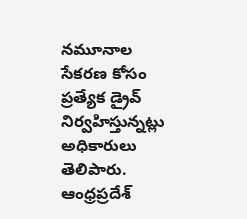నమూనాల సేకరణ కోసం ప్రత్యేక డ్రైవ్ నిర్వహిస్తున్నట్లు అధికారులు తెలిపారు.
ఆంధ్రప్రదేశ్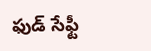ఫుడ్ సేఫ్టీ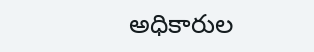అధికారుల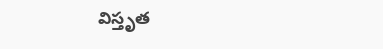విస్తృత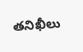తనిఖీలు